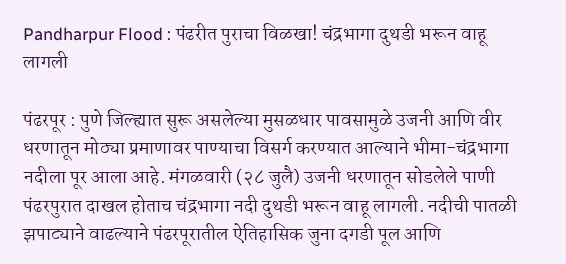Pandharpur Flood : पंढरीत पुराचा विळखा! चंद्रभागा दुथडी भरून वाहू लागली

पंढरपूर : पुणे जिल्ह्यात सुरू असलेल्या मुसळधार पावसामुळे उजनी आणि वीर धरणातून मोठ्या प्रमाणावर पाण्याचा विसर्ग करण्यात आल्याने भीमा-चंद्रभागा नदीला पूर आला आहे. मंगळवारी (२८ जुलै) उजनी धरणातून सोडलेले पाणी पंढरपुरात दाखल होताच चंद्रभागा नदी दुथडी भरून वाहू लागली. नदीची पातळी झपाट्याने वाढल्याने पंढरपूरातील ऐतिहासिक जुना दगडी पूल आणि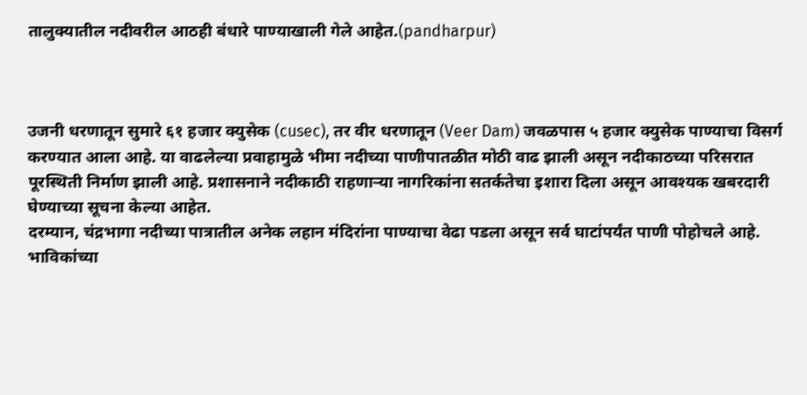तालुक्यातील नदीवरील आठही बंधारे पाण्याखाली गेले आहेत.(pandharpur)



उजनी धरणातून सुमारे ६१ हजार क्युसेक (cusec), तर वीर धरणातून (Veer Dam) जवळपास ५ हजार क्युसेक पाण्याचा विसर्ग करण्यात आला आहे. या वाढलेल्या प्रवाहामुळे भीमा नदीच्या पाणीपातळीत मोठी वाढ झाली असून नदीकाठच्या परिसरात पूरस्थिती निर्माण झाली आहे. प्रशासनाने नदीकाठी राहणाऱ्या नागरिकांना सतर्कतेचा इशारा दिला असून आवश्यक खबरदारी घेण्याच्या सूचना केल्या आहेत.
दरम्यान, चंद्रभागा नदीच्या पात्रातील अनेक लहान मंदिरांना पाण्याचा वेढा पडला असून सर्व घाटांपर्यंत पाणी पोहोचले आहे. भाविकांच्या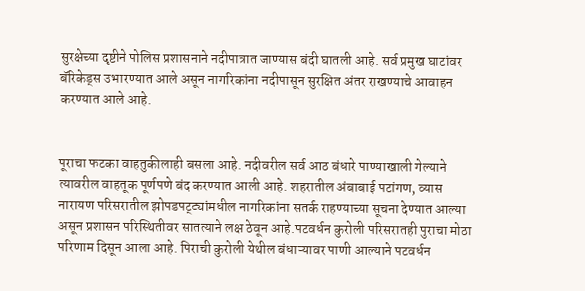सुरक्षेच्या दृष्टीने पोलिस प्रशासनाने नदीपात्रात जाण्यास बंदी घातली आहे. सर्व प्रमुख घाटांवर बॅरिकेड्स उभारण्यात आले असून नागरिकांना नदीपासून सुरक्षित अंतर राखण्याचे आवाहन करण्यात आले आहे.


पूराचा फटका वाहतुकीलाही बसला आहे. नदीवरील सर्व आठ बंधारे पाण्याखाली गेल्याने त्यावरील वाहतूक पूर्णपणे बंद करण्यात आली आहे. शहरातील अंबाबाई पटांगण, व्यास नारायण परिसरातील झोपडपट्ट्यांमधील नागरिकांना सतर्क राहण्याच्या सूचना देण्यात आल्या असून प्रशासन परिस्थितीवर सातत्याने लक्ष ठेवून आहे.पटवर्धन कुरोली परिसरातही पुराचा मोठा परिणाम दिसून आला आहे. पिराची कुरोली येथील बंधाऱ्यावर पाणी आल्याने पटवर्धन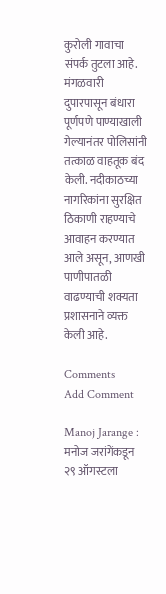कुरोली गावाचा संपर्क तुटला आहे. मंगळवारी दुपारपासून बंधारा पूर्णपणे पाण्याखाली गेल्यानंतर पोलिसांनी तत्काळ वाहतूक बंद केली. नदीकाठच्या नागरिकांना सुरक्षित ठिकाणी राहण्याचे आवाहन करण्यात आले असून, आणखी पाणीपातळी वाढण्याची शक्यता प्रशासनाने व्यक्त केली आहे.

Comments
Add Comment

Manoj Jarange : मनोज जरांगेंकडून २९ ऑगस्टला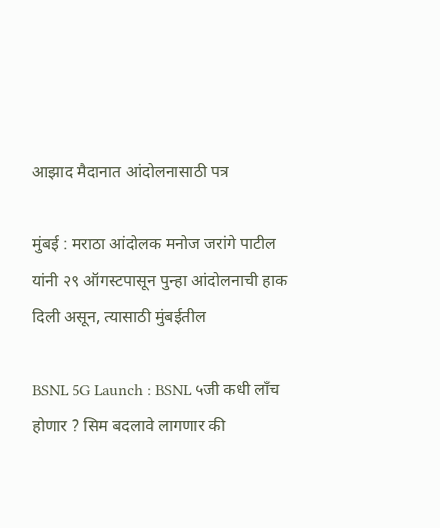आझाद मैदानात आंदोलनासाठी पत्र

मुंबई : मराठा आंदोलक मनोज जरांगे पाटील यांनी २९ ऑगस्टपासून पुन्हा आंदोलनाची हाक दिली असून, त्यासाठी मुंबईतील

BSNL 5G Launch : BSNL ५जी कधी लाँच होणार ? सिम बदलावे लागणार की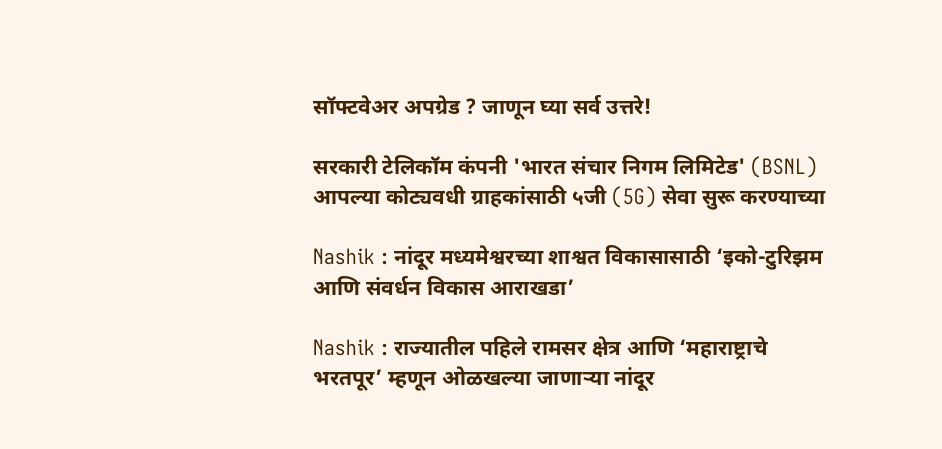सॉफ्टवेअर अपग्रेड ? जाणून घ्या सर्व उत्तरे!

सरकारी टेलिकॉम कंपनी 'भारत संचार निगम लिमिटेड' (BSNL) आपल्या कोट्यवधी ग्राहकांसाठी ५जी (5G) सेवा सुरू करण्याच्या

Nashik : नांदूर मध्यमेश्वरच्या शाश्वत विकासासाठी ‘इको-टुरिझम आणि संवर्धन विकास आराखडा’

Nashik : राज्यातील पहिले रामसर क्षेत्र आणि ‘महाराष्ट्राचे भरतपूर’ म्हणून ओळखल्या जाणाऱ्या नांदूर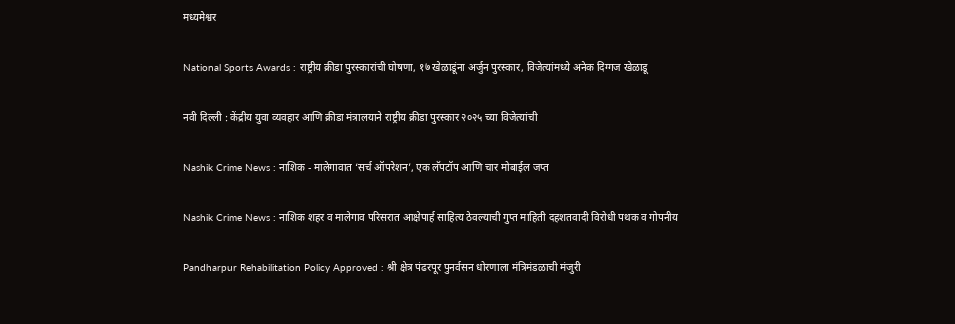मध्यमेश्वर

National Sports Awards : राष्ट्रीय क्रीडा पुरस्कारांची घोषणा, १७ खेळाडूंना अर्जुन पुरस्कार, विजेत्यांमध्ये अनेक दिग्गज खेळाडू

नवी दिल्ली : केंद्रीय युवा व्यवहार आणि क्रीडा मंत्रालयाने राष्ट्रीय क्रीडा पुरस्कार २०२५ च्या विजेत्यांची

Nashik Crime News : नाशिक - मालेगावात ‘सर्च ऑपरेशन’, एक लॅपटॉप आणि चार मोबाईल जप्त

Nashik Crime News : नाशिक शहर व मालेगाव परिसरात आक्षेपार्ह साहित्य ठेवल्याची गुप्त माहिती दहशतवादी विरोधी पथक व गोपनीय

Pandharpur Rehabilitation Policy Approved : श्री क्षेत्र पंढरपूर पुनर्वसन धोरणाला मंत्रिमंडळाची मंजुरी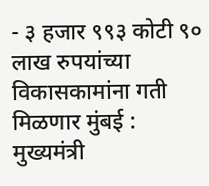- ३ हजार ९९३ कोटी ९० लाख रुपयांच्या विकासकामांना गती मिळणार मुंबई : मुख्यमंत्री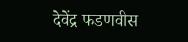देवेंद्र फडणवीस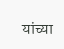यांच्या